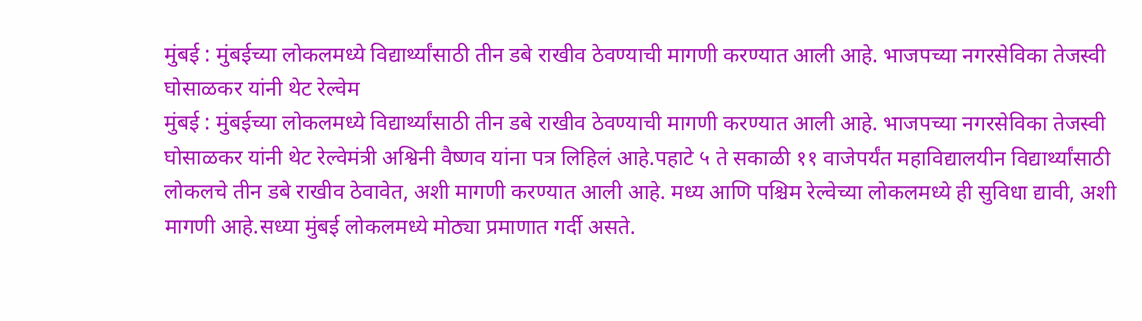मुंबई : मुंबईच्या लोकलमध्ये विद्यार्थ्यांसाठी तीन डबे राखीव ठेवण्याची मागणी करण्यात आली आहे. भाजपच्या नगरसेविका तेजस्वी घोसाळकर यांनी थेट रेल्वेम
मुंबई : मुंबईच्या लोकलमध्ये विद्यार्थ्यांसाठी तीन डबे राखीव ठेवण्याची मागणी करण्यात आली आहे. भाजपच्या नगरसेविका तेजस्वी घोसाळकर यांनी थेट रेल्वेमंत्री अश्विनी वैष्णव यांना पत्र लिहिलं आहे.पहाटे ५ ते सकाळी ११ वाजेपर्यंत महाविद्यालयीन विद्यार्थ्यांसाठी लोकलचे तीन डबे राखीव ठेवावेत, अशी मागणी करण्यात आली आहे. मध्य आणि पश्चिम रेल्वेच्या लोकलमध्ये ही सुविधा द्यावी, अशी मागणी आहे.सध्या मुंबई लोकलमध्ये मोठ्या प्रमाणात गर्दी असते.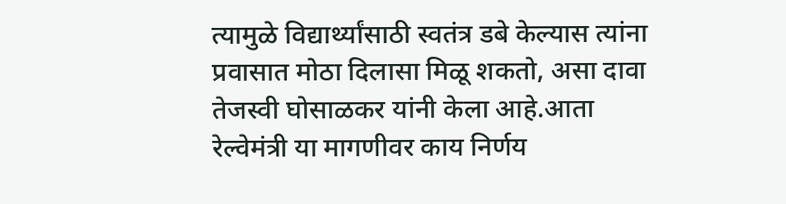त्यामुळे विद्यार्थ्यांसाठी स्वतंत्र डबे केल्यास त्यांना प्रवासात मोठा दिलासा मिळू शकतो, असा दावा तेजस्वी घोसाळकर यांनी केला आहे.आता रेल्वेमंत्री या मागणीवर काय निर्णय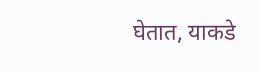घेतात, याकडे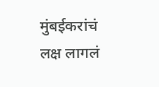मुंबईकरांचं लक्ष लागलं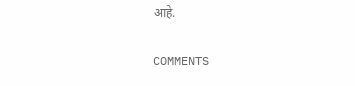आहे.

COMMENTS